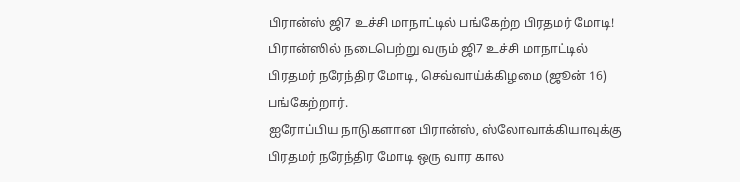பிரான்ஸ் ஜி7 உச்சி மாநாட்டில் பங்கேற்ற பிரதமர் மோடி!
பிரான்ஸில் நடைபெற்று வரும் ஜி7 உச்சி மாநாட்டில் பிரதமர் நரேந்திர மோடி, செவ்வாய்க்கிழமை (ஜூன் 16) பங்கேற்றார்.
ஐரோப்பிய நாடுகளான பிரான்ஸ், ஸ்லோவாக்கியாவுக்கு பிரதமர் நரேந்திர மோடி ஒரு வார கால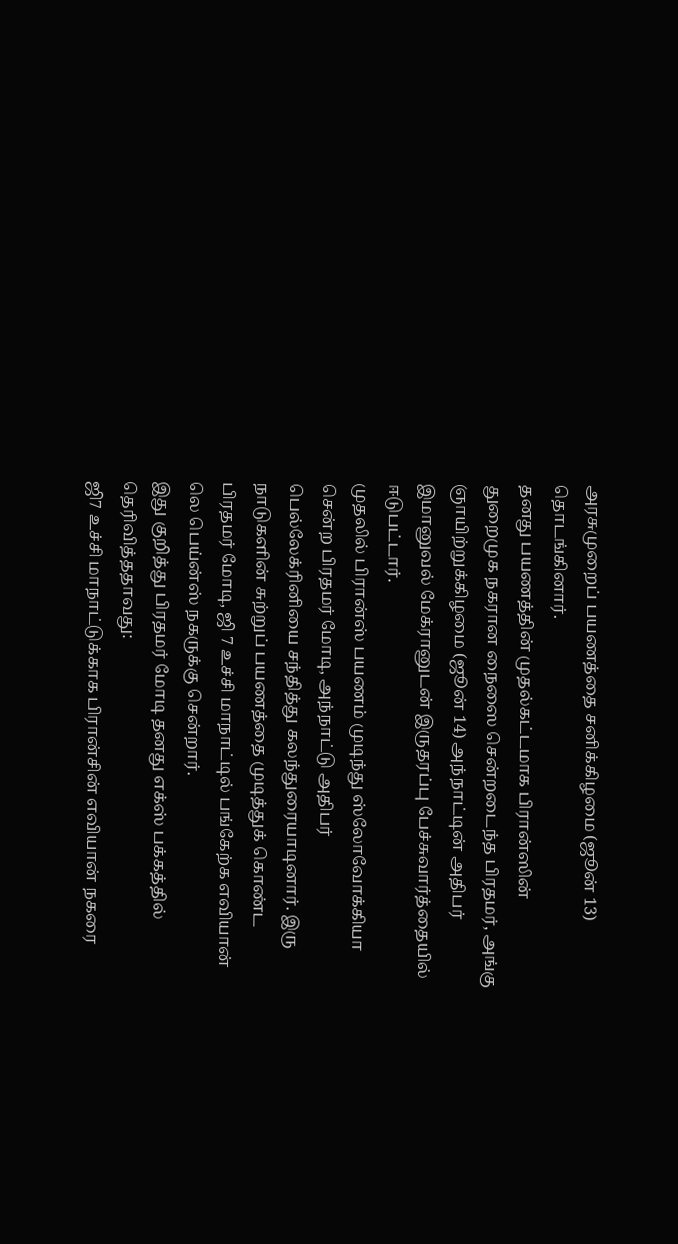அரசுமுறைப் பயணத்தை சனிக்கிழமை (ஜூன் 13) தொடங்கினார்.
தனது பயணத்தின் முதல்கட்டமாக பிரான்ஸின் துறைமுக நகரான நைஸை சென்றடைந்த பிரதமர், அங்கு ஞாயிற்றுக்கிழமை (ஜூன் 14) அந்நாட்டின் அதிபர் இமானுவல் மேக்ரானுடன் இருதரப்பு பேச்சுவார்த்தையில் ஈடுபட்டார்.
முதலில் பிரான்ஸ் பயணம் முடிந்து ஸ்லோவோக்கியா சென்ற பிரதமர் மோடி, அந்நாட்டு அதிபர் பெல்லேக்ரினியை சந்தித்து கலந்துரையாடினார். இரு நாடுகளின் சுற்றுப் பயணத்தை முடித்துக் கொண்ட பிரதமர் மோடி, ஜி 7 உச்சி மாநாட்டில் பங்கேற்க எவியான் லெ பெய்ன்ஸ் நகருக்கு சென்றார்.
இது குறித்து பிரதமர் மோடி தனது எக்ஸ் பக்கத்தில் தெரிவித்ததாவது:
ஜி7 உச்சி மாநாட்டுக்காக பிரான்சின் எவியான் நகரை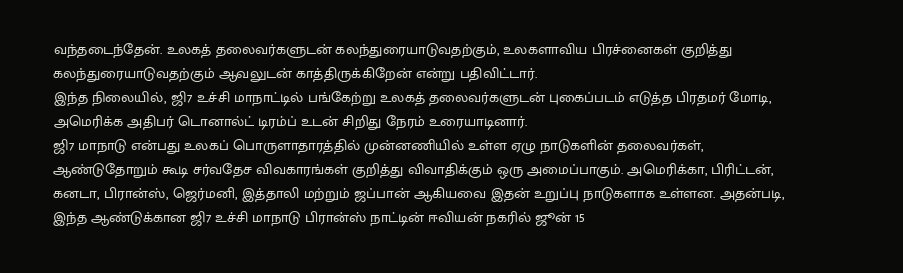வந்தடைந்தேன். உலகத் தலைவர்களுடன் கலந்துரையாடுவதற்கும், உலகளாவிய பிரச்னைகள் குறித்து கலந்துரையாடுவதற்கும் ஆவலுடன் காத்திருக்கிறேன் என்று பதிவிட்டார்.
இந்த நிலையில், ஜி7 உச்சி மாநாட்டில் பங்கேற்று உலகத் தலைவர்களுடன் புகைப்படம் எடுத்த பிரதமர் மோடி, அமெரிக்க அதிபர் டொனால்ட் டிரம்ப் உடன் சிறிது நேரம் உரையாடினார்.
ஜி7 மாநாடு என்பது உலகப் பொருளாதாரத்தில் முன்னணியில் உள்ள ஏழு நாடுகளின் தலைவர்கள், ஆண்டுதோறும் கூடி சர்வதேச விவகாரங்கள் குறித்து விவாதிக்கும் ஒரு அமைப்பாகும். அமெரிக்கா, பிரிட்டன், கனடா, பிரான்ஸ், ஜெர்மனி, இத்தாலி மற்றும் ஜப்பான் ஆகியவை இதன் உறுப்பு நாடுகளாக உள்ளன. அதன்படி, இந்த ஆண்டுக்கான ஜி7 உச்சி மாநாடு பிரான்ஸ் நாட்டின் ஈவியன் நகரில் ஜூன் 15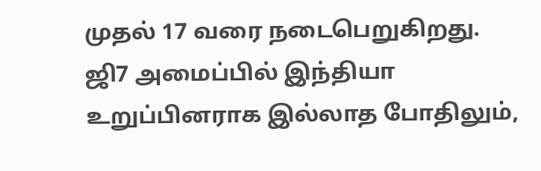முதல் 17 வரை நடைபெறுகிறது.
ஜி7 அமைப்பில் இந்தியா உறுப்பினராக இல்லாத போதிலும்,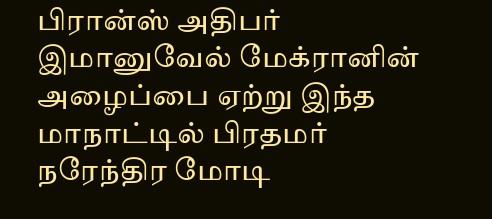பிரான்ஸ் அதிபர் இமானுவேல் மேக்ரானின் அழைப்பை ஏற்று இந்த மாநாட்டில் பிரதமர் நரேந்திர மோடி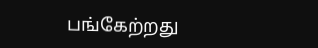பங்கேற்றது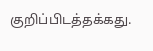குறிப்பிடத்தக்கது.